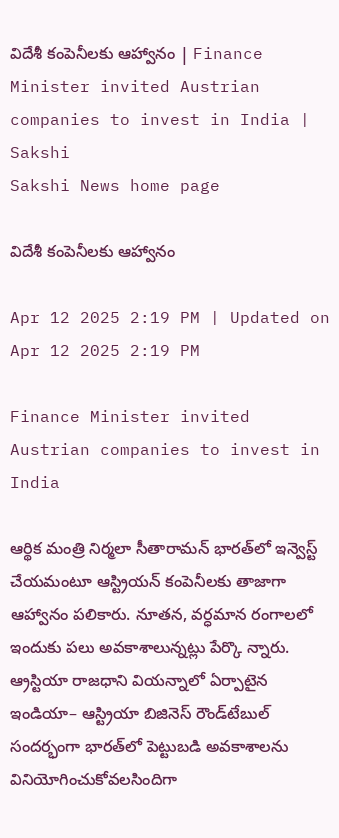విదేశీ కంపెనీలకు ఆహ్వానం | Finance Minister invited Austrian companies to invest in India | Sakshi
Sakshi News home page

విదేశీ కంపెనీలకు ఆహ్వానం

Apr 12 2025 2:19 PM | Updated on Apr 12 2025 2:19 PM

Finance Minister invited Austrian companies to invest in India

ఆర్థిక మంత్రి నిర్మలా సీతారామన్‌ భారత్‌లో ఇన్వెస్ట్‌ చేయమంటూ ఆస్ట్రియన్‌ కంపెనీలకు తాజాగా ఆహ్వానం పలికారు. నూతన, వర్ధమాన రంగాలలో ఇందుకు పలు అవకాశాలున్నట్లు పేర్కొ న్నారు. ఆ్రస్టియా రాజధాని వియన్నాలో ఏర్పాటైన ఇండియా– ఆస్ట్రియా బిజినెస్‌ రౌండ్‌టేబుల్‌ సందర్భంగా భారత్‌లో పెట్టుబడి అవకాశాలను వినియోగించుకోవలసిందిగా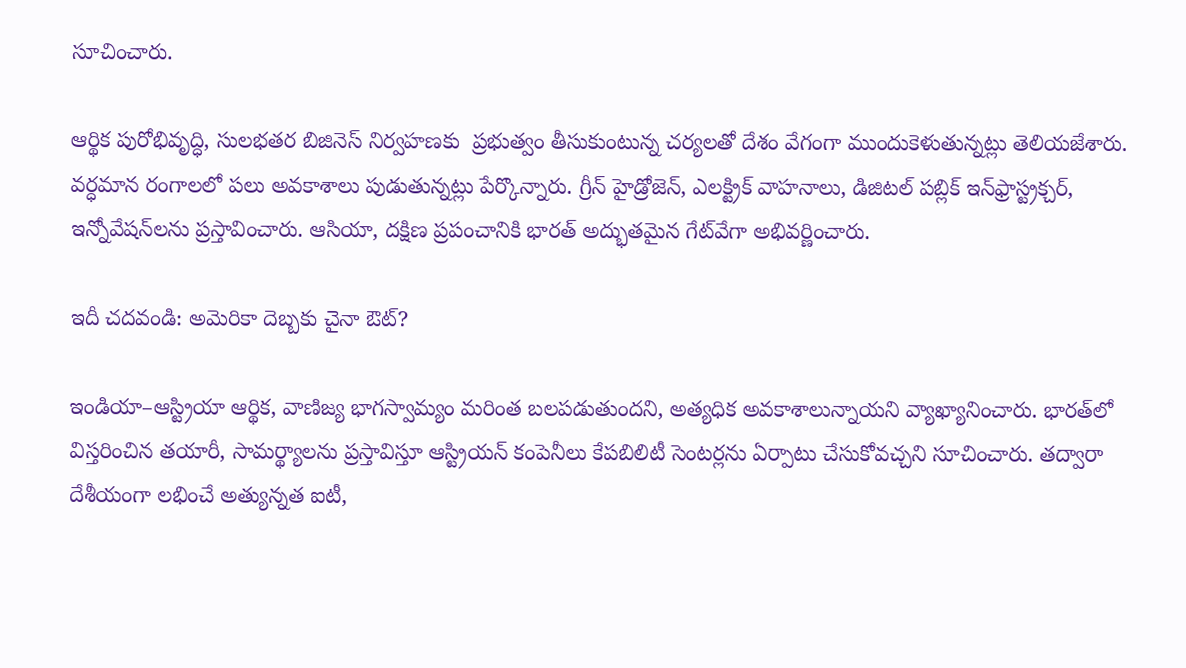సూచించారు.

ఆర్థిక పురోభివృద్ధి, సులభతర బిజినెస్‌ నిర్వహణకు  ప్రభుత్వం తీసుకుంటున్న చర్యలతో దేశం వేగంగా ముందుకెళుతున్నట్లు తెలియజేశారు. వర్ధమాన రంగాలలో పలు అవకాశాలు పుడుతున్నట్లు పేర్కొన్నారు. గ్రీన్‌ హైడ్రోజెన్, ఎలక్ట్రిక్‌ వాహనాలు, డిజిటల్‌ పబ్లిక్‌ ఇన్‌ఫ్రాస్ట్రక్చర్, ఇన్నోవేషన్‌లను ప్రస్తావించారు. ఆసియా, దక్షిణ ప్రపంచానికి భారత్‌ అద్భుతమైన గేట్‌వేగా అభివర్ణించారు.

ఇదీ చదవండి: అమెరికా దెబ్బకు చైనా ఔట్‌?

ఇండియా–ఆస్ట్రియా ఆర్థిక, వాణిజ్య భాగస్వామ్యం మరింత బలపడుతుందని, అత్యధిక అవకాశాలున్నాయని వ్యాఖ్యానించారు. భారత్‌లో విస్తరించిన తయారీ, సామర్థ్యాలను ప్రస్తావిస్తూ ఆస్ట్రియన్‌ కంపెనీలు కేపబిలిటీ సెంటర్లను ఏర్పాటు చేసుకోవచ్చని సూచించారు. తద్వారా దేశీయంగా లభించే అత్యున్నత ఐటీ,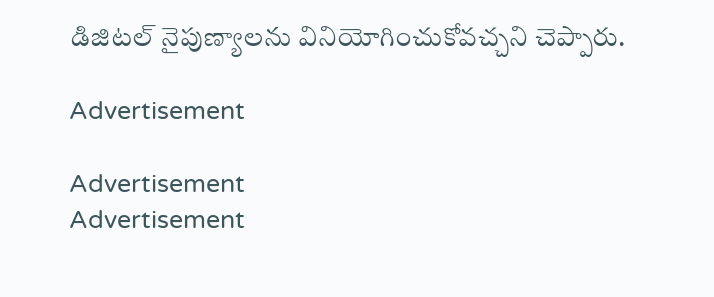డిజిటల్‌ నైపుణ్యాలను వినియోగించుకోవచ్చని చెప్పారు.

Advertisement

Advertisement
Advertisement